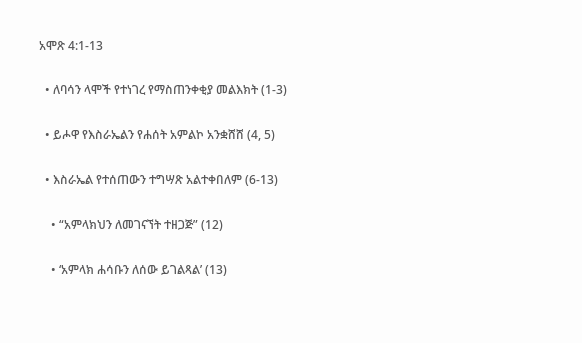አሞጽ 4:1-13

  • ለባሳን ላሞች የተነገረ የማስጠንቀቂያ መልእክት (1-3)

  • ይሖዋ የእስራኤልን የሐሰት አምልኮ አንቋሸሸ (4, 5)

  • እስራኤል የተሰጠውን ተግሣጽ አልተቀበለም (6-13)

    • “አምላክህን ለመገናኘት ተዘጋጅ” (12)

    • ‘አምላክ ሐሳቡን ለሰው ይገልጻል’ (13)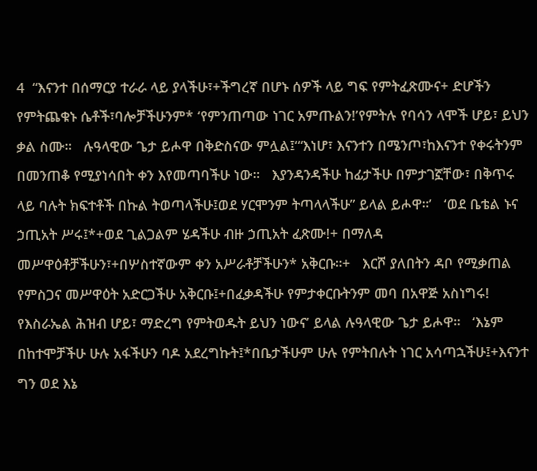4  “እናንተ በሰማርያ ተራራ ላይ ያላችሁ፣+ችግረኛ በሆኑ ሰዎች ላይ ግፍ የምትፈጽሙና+ ድሆችን የምትጨቁኑ ሴቶች፣ባሎቻችሁንም* ‘የምንጠጣው ነገር አምጡልን!’የምትሉ የባሳን ላሞች ሆይ፣ ይህን ቃል ስሙ።   ሉዓላዊው ጌታ ይሖዋ በቅድስናው ምሏል፤‘“እነሆ፣ እናንተን በሜንጦ፣ከእናንተ የቀሩትንም በመንጠቆ የሚያነሳበት ቀን እየመጣባችሁ ነው።   እያንዳንዳችሁ ከፊታችሁ በምታገኟቸው፣ በቅጥሩ ላይ ባሉት ክፍተቶች በኩል ትወጣላችሁ፤ወደ ሃርሞንም ትጣላላችሁ” ይላል ይሖዋ።’   ‘ወደ ቤቴል ኑና ኃጢአት ሥሩ፤*+ወደ ጊልጋልም ሄዳችሁ ብዙ ኃጢአት ፈጽሙ!+ በማለዳ መሥዋዕቶቻችሁን፣+በሦስተኛውም ቀን አሥራቶቻችሁን* አቅርቡ።+   እርሾ ያለበትን ዳቦ የሚቃጠል የምስጋና መሥዋዕት አድርጋችሁ አቅርቡ፤+በፈቃዳችሁ የምታቀርቡትንም መባ በአዋጅ አስነግሩ! የእስራኤል ሕዝብ ሆይ፣ ማድረግ የምትወዱት ይህን ነውና’ ይላል ሉዓላዊው ጌታ ይሖዋ።   ‘እኔም በከተሞቻችሁ ሁሉ አፋችሁን ባዶ አደረግኩት፤*በቤታችሁም ሁሉ የምትበሉት ነገር አሳጣኋችሁ፤+እናንተ ግን ወደ እኔ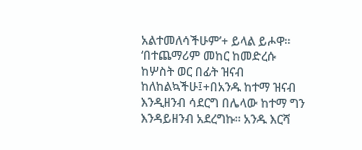አልተመለሳችሁም’+ ይላል ይሖዋ።   ‘በተጨማሪም መከር ከመድረሱ ከሦስት ወር በፊት ዝናብ ከለከልኳችሁ፤+በአንዱ ከተማ ዝናብ እንዲዘንብ ሳደርግ በሌላው ከተማ ግን እንዳይዘንብ አደረግኩ። አንዱ እርሻ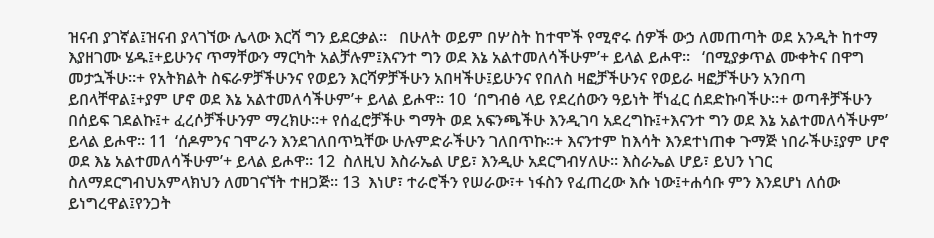ዝናብ ያገኛል፤ዝናብ ያላገኘው ሌላው እርሻ ግን ይደርቃል።   በሁለት ወይም በሦስት ከተሞች የሚኖሩ ሰዎች ውኃ ለመጠጣት ወደ አንዲት ከተማ እያዘገሙ ሄዱ፤+ይሁንና ጥማቸውን ማርካት አልቻሉም፤እናንተ ግን ወደ እኔ አልተመለሳችሁም’+ ይላል ይሖዋ።   ‘በሚያቃጥል ሙቀትና በዋግ መታኋችሁ።+ የአትክልት ስፍራዎቻችሁንና የወይን እርሻዎቻችሁን አበዛችሁ፤ይሁንና የበለስ ዛፎቻችሁንና የወይራ ዛፎቻችሁን አንበጣ ይበላቸዋል፤+ያም ሆኖ ወደ እኔ አልተመለሳችሁም’+ ይላል ይሖዋ። 10  ‘በግብፅ ላይ የደረሰውን ዓይነት ቸነፈር ሰደድኩባችሁ።+ ወጣቶቻችሁን በሰይፍ ገደልኩ፤+ ፈረሶቻችሁንም ማረክሁ።+ የሰፈሮቻችሁ ግማት ወደ አፍንጫችሁ እንዲገባ አደረግኩ፤+እናንተ ግን ወደ እኔ አልተመለሳችሁም’ ይላል ይሖዋ። 11  ‘ሰዶምንና ገሞራን እንደገለበጥኳቸው ሁሉምድራችሁን ገለበጥኩ።+ እናንተም ከእሳት እንደተነጠቀ ጉማጅ ነበራችሁ፤ያም ሆኖ ወደ እኔ አልተመለሳችሁም’+ ይላል ይሖዋ። 12  ስለዚህ እስራኤል ሆይ፣ እንዲሁ አደርግብሃለሁ። እስራኤል ሆይ፣ ይህን ነገር ስለማደርግብህአምላክህን ለመገናኘት ተዘጋጅ። 13  እነሆ፣ ተራሮችን የሠራው፣+ ነፋስን የፈጠረው እሱ ነው፤+ሐሳቡ ምን እንደሆነ ለሰው ይነግረዋል፤የንጋት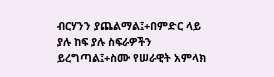ብርሃንን ያጨልማል፤+በምድር ላይ ያሉ ከፍ ያሉ ስፍራዎችን ይረግጣል፤+ስሙ የሠራዊት አምላክ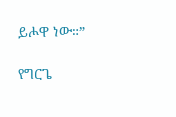ይሖዋ ነው።”

የግርጌ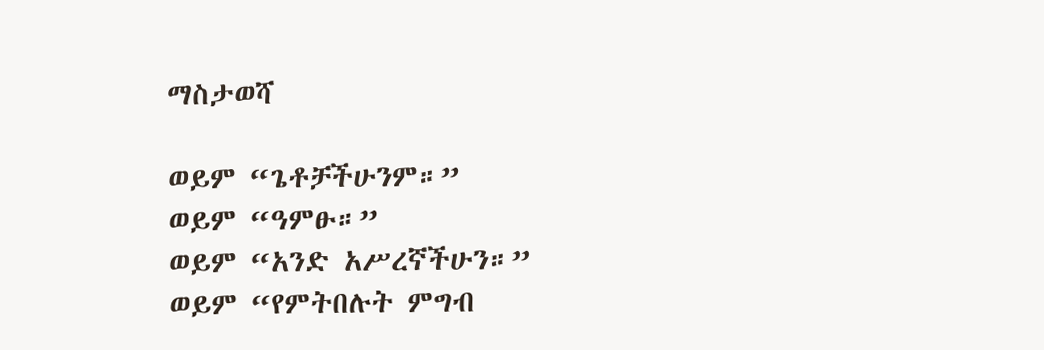ማስታወሻ

ወይም “ጌቶቻችሁንም።”
ወይም “ዓምፁ።”
ወይም “አንድ አሥረኛችሁን።”
ወይም “የምትበሉት ምግብ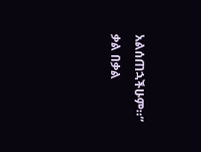አልሰጠኋችሁም።” ቃል በቃል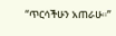“ጥርሳችሁን አጠራሁ።”